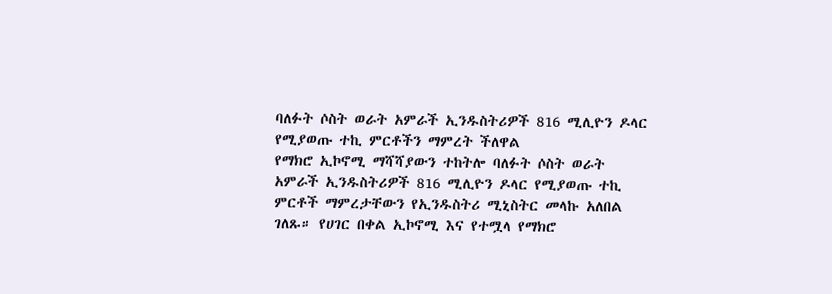ባለፉት ሶስት ወራት አምራች ኢንዱስትሪዎች 816 ሚሊዮን ዶላር የሚያወጡ ተኪ ምርቶችን ማምረት ችለዋል
የማክሮ ኢኮኖሚ ማሻሻያውን ተከትሎ ባለፉት ሶስት ወራት አምራች ኢንዱስትሪዎች 816 ሚሊዮን ዶላር የሚያወጡ ተኪ ምርቶች ማምረታቸውን የኢንዱስትሪ ሚኒስትር መላኩ አለበል ገለጹ። የሀገር በቀል ኢኮኖሚ እና የተሟላ የማክሮ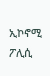ኢኮኖሚ ፖሊሲ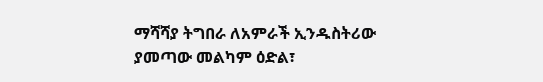ማሻሻያ ትግበራ ለአምራች ኢንዱስትሪው ያመጣው መልካም ዕድል፣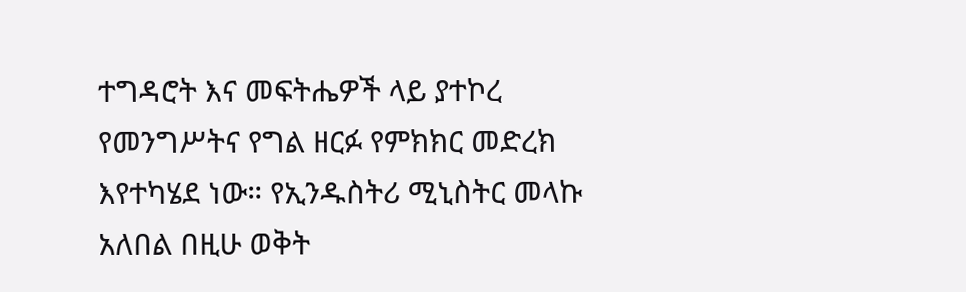ተግዳሮት እና መፍትሔዎች ላይ ያተኮረ የመንግሥትና የግል ዘርፉ የምክክር መድረክ እየተካሄደ ነው። የኢንዱስትሪ ሚኒስትር መላኩ አለበል በዚሁ ወቅት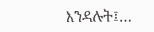እንዳሉት፤…